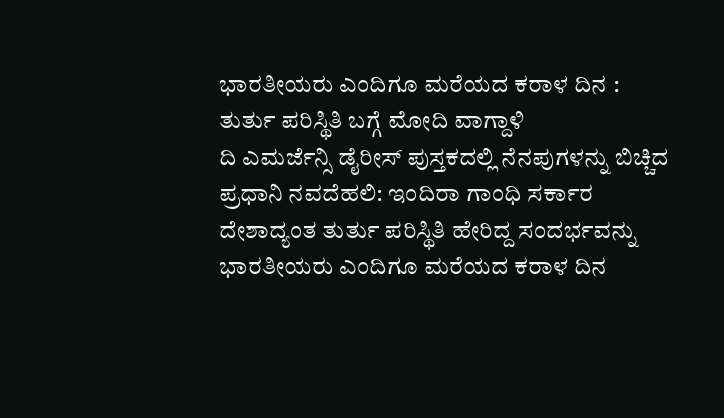ಭಾರತೀಯರು ಎಂದಿಗೂ ಮರೆಯದ ಕರಾಳ ದಿನ : ತುರ್ತು ಪರಿಸ್ಥಿತಿ ಬಗ್ಗೆ ಮೋದಿ ವಾಗ್ದಾಳಿ
ದಿ ಎಮರ್ಜೆನ್ಸಿ ಡೈರೀಸ್ ಪುಸ್ತಕದಲ್ಲಿ ನೆನಪುಗಳನ್ನು ಬಿಚ್ಚಿದ ಪ್ರಧಾನಿ ನವದೆಹಲಿ: ಇಂದಿರಾ ಗಾಂಧಿ ಸರ್ಕಾರ ದೇಶಾದ್ಯಂತ ತುರ್ತು ಪರಿಸ್ಥಿತಿ ಹೇರಿದ್ದ ಸಂದರ್ಭವನ್ನು ಭಾರತೀಯರು ಎಂದಿಗೂ ಮರೆಯದ ಕರಾಳ ದಿನ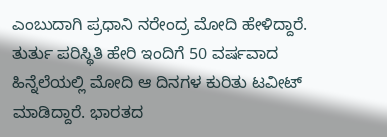ಎಂಬುದಾಗಿ ಪ್ರಧಾನಿ ನರೇಂದ್ರ ಮೋದಿ ಹೇಳಿದ್ದಾರೆ. ತುರ್ತು ಪರಿಸ್ಥಿತಿ ಹೇರಿ ಇಂದಿಗೆ 50 ವರ್ಷವಾದ ಹಿನ್ನೆಲೆಯಲ್ಲಿ ಮೋದಿ ಆ ದಿನಗಳ ಕುರಿತು ಟವೀಟ್ ಮಾಡಿದ್ದಾರೆ. ಭಾರತದ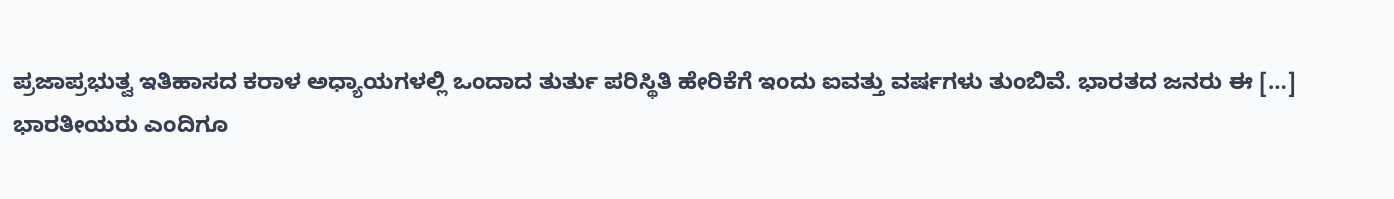ಪ್ರಜಾಪ್ರಭುತ್ವ ಇತಿಹಾಸದ ಕರಾಳ ಅಧ್ಯಾಯಗಳಲ್ಲಿ ಒಂದಾದ ತುರ್ತು ಪರಿಸ್ಥಿತಿ ಹೇರಿಕೆಗೆ ಇಂದು ಐವತ್ತು ವರ್ಷಗಳು ತುಂಬಿವೆ. ಭಾರತದ ಜನರು ಈ […]
ಭಾರತೀಯರು ಎಂದಿಗೂ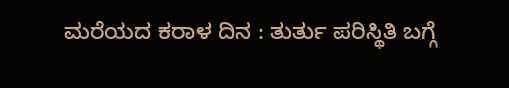ಮರೆಯದ ಕರಾಳ ದಿನ : ತುರ್ತು ಪರಿಸ್ಥಿತಿ ಬಗ್ಗೆ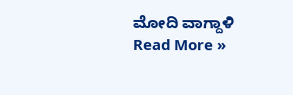ಮೋದಿ ವಾಗ್ದಾಳಿ Read More »